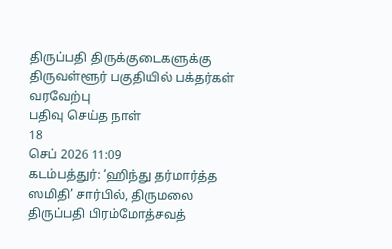திருப்பதி திருக்குடைகளுக்கு திருவள்ளூர் பகுதியில் பக்தர்கள் வரவேற்பு
பதிவு செய்த நாள்
18
செப் 2026 11:09
கடம்பத்துர்: ‘ஹிந்து தர்மார்த்த ஸமிதி’ சார்பில், திருமலை திருப்பதி பிரம்மோத்சவத்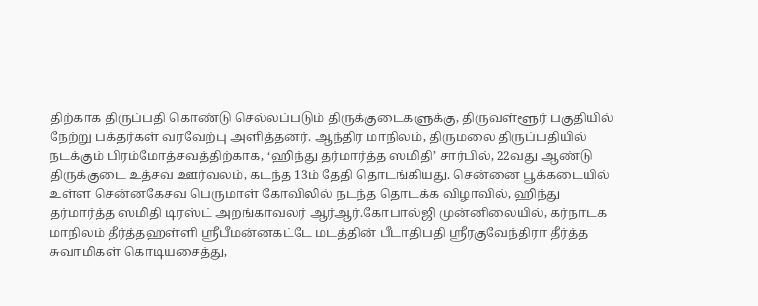திற்காக திருப்பதி கொண்டு செல்லப்படும் திருக்குடைகளுக்கு, திருவள்ளூர் பகுதியில் நேற்று பக்தர்கள் வரவேற்பு அளித்தனர். ஆந்திர மாநிலம், திருமலை திருப்பதியில் நடக்கும் பிரம்மோத்சவத்திற்காக, ‘ஹிந்து தர்மார்த்த ஸமிதி’ சார்பில், 22வது ஆண்டு திருக்குடை உத்சவ ஊர்வலம், கடந்த 13ம் தேதி தொடங்கியது. சென்னை பூக்கடையில் உள்ள சென்னகேசவ பெருமாள் கோவிலில் நடந்த தொடக்க விழாவில், ஹிந்து தர்மார்த்த ஸமிதி டிரஸ்ட் அறங்காவலர் ஆர்ஆர்.கோபால்ஜி முன்னிலையில், கர்நாடக மாநிலம் தீர்த்தஹள்ளி ஸ்ரீபீமன்னகட்டே மடத்தின் பீடாதிபதி ஸ்ரீரகுவேந்திரா தீர்த்த சுவாமிகள் கொடியசைத்து,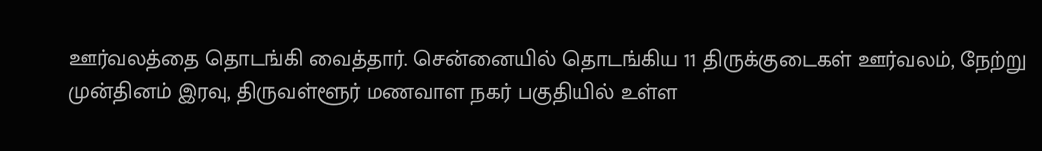ஊர்வலத்தை தொடங்கி வைத்தார். சென்னையில் தொடங்கிய 11 திருக்குடைகள் ஊர்வலம், நேற்று முன்தினம் இரவு, திருவள்ளூர் மணவாள நகர் பகுதியில் உள்ள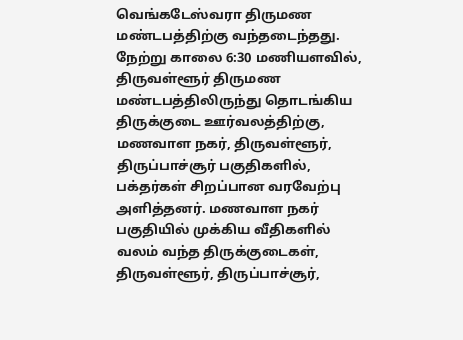வெங்கடேஸ்வரா திருமண மண்டபத்திற்கு வந்தடைந்தது. நேற்று காலை 6:30 மணியளவில், திருவள்ளூர் திருமண மண்டபத்திலிருந்து தொடங்கிய திருக்குடை ஊர்வலத்திற்கு, மணவாள நகர், திருவள்ளூர், திருப்பாச்சூர் பகுதிகளில், பக்தர்கள் சிறப்பான வரவேற்பு அளித்தனர். மணவாள நகர் பகுதியில் முக்கிய வீதிகளில் வலம் வந்த திருக்குடைகள், திருவள்ளூர், திருப்பாச்சூர்,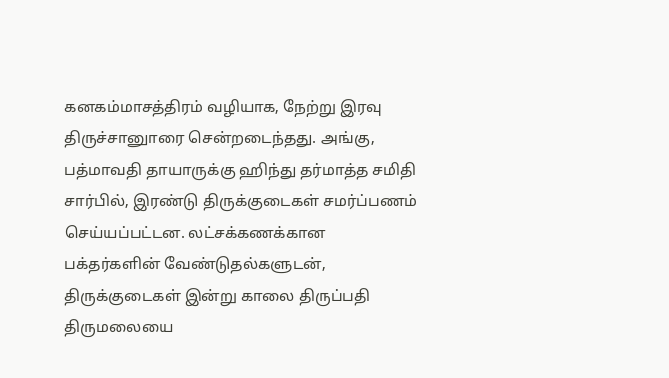கனகம்மாசத்திரம் வழியாக, நேற்று இரவு திருச்சானுாரை சென்றடைந்தது. அங்கு, பத்மாவதி தாயாருக்கு ஹிந்து தர்மாத்த சமிதி சார்பில், இரண்டு திருக்குடைகள் சமர்ப்பணம் செய்யப்பட்டன. லட்சக்கணக்கான பக்தர்களின் வேண்டுதல்களுடன், திருக்குடைகள் இன்று காலை திருப்பதி திருமலையை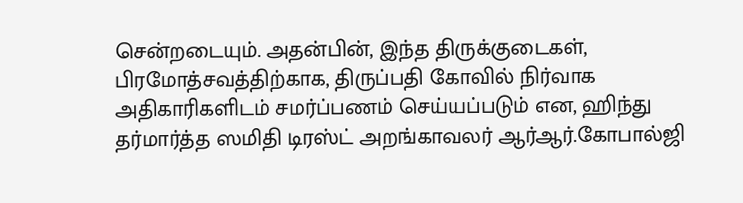சென்றடையும். அதன்பின், இந்த திருக்குடைகள், பிரமோத்சவத்திற்காக, திருப்பதி கோவில் நிர்வாக அதிகாரிகளிடம் சமர்ப்பணம் செய்யப்படும் என, ஹிந்து தர்மார்த்த ஸமிதி டிரஸ்ட் அறங்காவலர் ஆர்ஆர்.கோபால்ஜி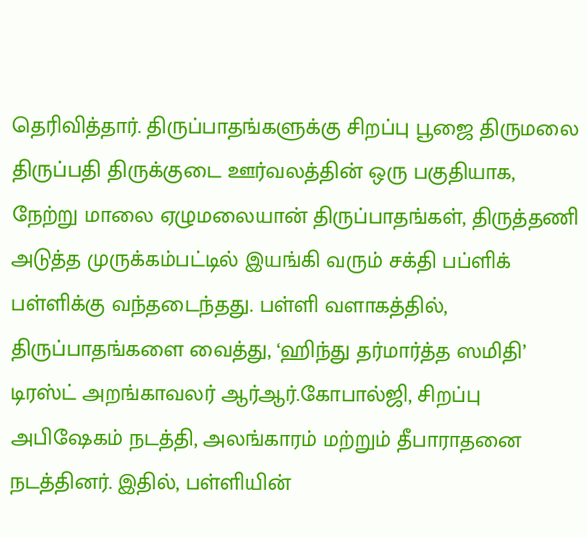தெரிவித்தார். திருப்பாதங்களுக்கு சிறப்பு பூஜை திருமலை திருப்பதி திருக்குடை ஊர்வலத்தின் ஒரு பகுதியாக, நேற்று மாலை ஏழுமலையான் திருப்பாதங்கள், திருத்தணி அடுத்த முருக்கம்பட்டில் இயங்கி வரும் சக்தி பப்ளிக் பள்ளிக்கு வந்தடைந்தது. பள்ளி வளாகத்தில், திருப்பாதங்களை வைத்து, ‘ஹிந்து தர்மார்த்த ஸமிதி’ டிரஸ்ட் அறங்காவலர் ஆர்ஆர்.கோபால்ஜி, சிறப்பு அபிஷேகம் நடத்தி, அலங்காரம் மற்றும் தீபாராதனை நடத்தினர். இதில், பள்ளியின்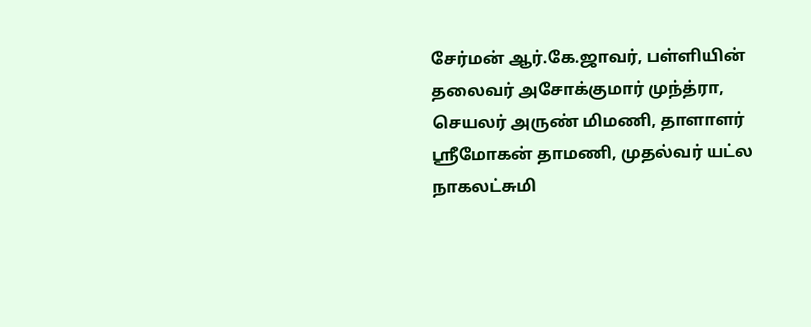சேர்மன் ஆர்.கே.ஜாவர், பள்ளியின் தலைவர் அசோக்குமார் முந்த்ரா, செயலர் அருண் மிமணி, தாளாளர் ஸ்ரீமோகன் தாமணி, முதல்வர் யட்ல நாகலட்சுமி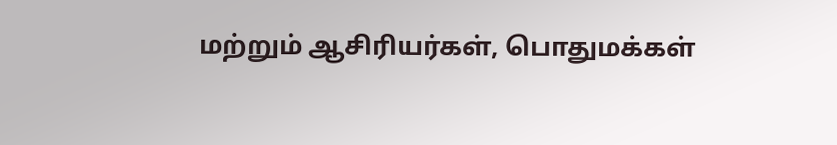மற்றும் ஆசிரியர்கள், பொதுமக்கள்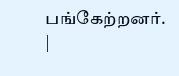பங்கேற்றனர்.
|